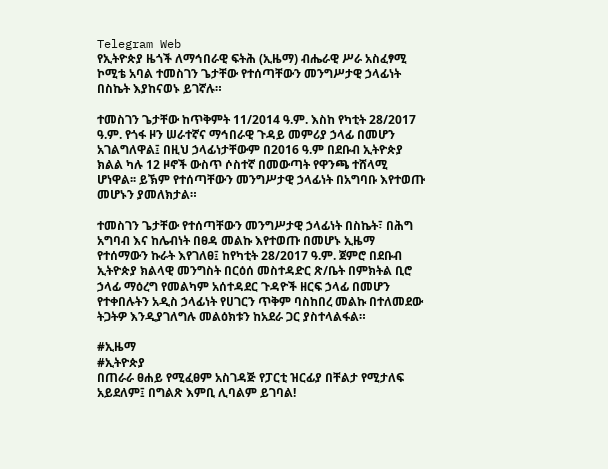Telegram Web
የኢትዮጵያ ዜጎች ለማኅበራዊ ፍትሕ (ኢዜማ) ብሔራዊ ሥራ አስፈፃሚ ኮሚቴ አባል ተመስገን ጌታቸው የተሰጣቸውን መንግሥታዊ ኃላፊነት በስኬት እያከናወኑ ይገኛሉ።

ተመስገን ጌታቸው ከጥቅምት 11/2014 ዓ.ም. እስከ የካቲት 28/2017 ዓ.ም. የጎፋ ዞን ሠራተኛና ማኅበራዊ ጉዳይ መምሪያ ኃላፊ በመሆን አገልግለዋል፤ በዚህ ኃላፊነታቸውም በ2016 ዓ.ም በደቡብ ኢትዮጵያ ክልል ካሉ 12 ዞኖች ውስጥ ሶስተኛ በመውጣት የዋንጫ ተሸላሚ ሆነዋል፡፡ ይኽም የተሰጣቸውን መንግሥታዊ ኃላፊነት በአግባቡ እየተወጡ መሆኑን ያመለክታል።

ተመስገን ጌታቸው የተሰጣቸውን መንግሥታዊ ኃላፊነት በስኬት፣ በሕግ አግባብ እና ከሌብነት በፀዳ መልኩ እየተወጡ በመሆኑ ኢዜማ የተሰማውን ኩራት እየገለፀ፤ ከየካቲት 28/2017 ዓ.ም. ጀምሮ በደቡብ ኢትዮጵያ ክልላዊ መንግስት በርዕሰ መስተዳድር ጽ/ቤት በምክትል ቢሮ ኃላፊ ማዕረግ የመልካም አሰተዳደር ጉዳዮች ዘርፍ ኃላፊ በመሆን የተቀበሉትን አዲስ ኃላፊነት የሀገርን ጥቅም ባስከበረ መልኩ በተለመደው ትጋትዎ እንዲያገለግሉ መልዕክቱን ከአደራ ጋር ያስተላልፋል።

#ኢዜማ
#ኢትዮጵያ
በጠራራ ፀሐይ የሚፈፀም አስገዳጅ የፓርቲ ዝርፊያ በቸልታ የሚታለፍ አይደለም፤ በግልጽ እምቢ ሊባልም ይገባል!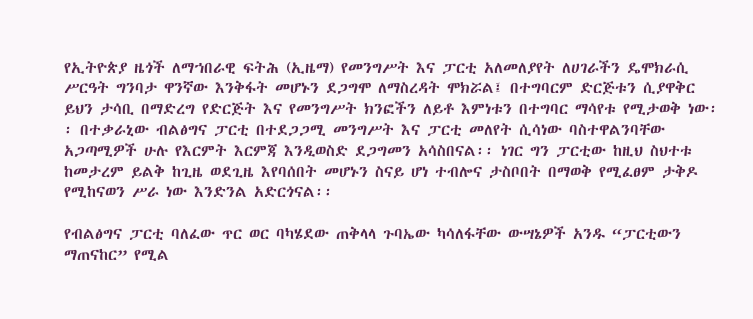የኢትዮጵያ ዜጎች ለማኀበራዊ ፍትሕ (ኢዜማ) የመንግሥት እና ፓርቲ አለመለያየት ለሀገራችን ዴሞክራሲ ሥርዓት ግንባታ ዋንኛው እንቅፋት መሆኑን ደጋግሞ ለማስረዳት ሞክሯል፤ በተግባርም ድርጅቱን ሲያዋቅር ይህን ታሳቢ በማድረግ የድርጅት እና የመንግሥት ክንፎችን ለይቶ እምነቱን በተግባር ማሳየቱ የሚታወቅ ነው፡፡ በተቃራኒው ብልፅግና ፓርቲ በተደጋጋሚ መንግሥት እና ፓርቲ መለየት ሲሳነው ባስተዋልንባቸው አጋጣሚዎች ሁሉ የእርምት እርምጃ እንዲወስድ ደጋግመን አሳስበናል፡፡ ነገር ግን ፓርቲው ከዚህ ስህተቱ ከመታረም ይልቅ ከጊዜ ወደጊዜ እየባሰበት መሆኑን ስናይ ሆነ ተብሎና ታስቦበት በማወቅ የሚፈፀም ታቅዶ የሚከናወን ሥራ ነው እንድንል አድርጎናል፡፡

የብልፅግና ፓርቲ ባለፈው ጥር ወር ባካሄደው ጠቅላላ ጉባኤው ካሳለፋቸው ውሣኔዎች አንዱ “ፓርቲውን ማጠናከር” የሚል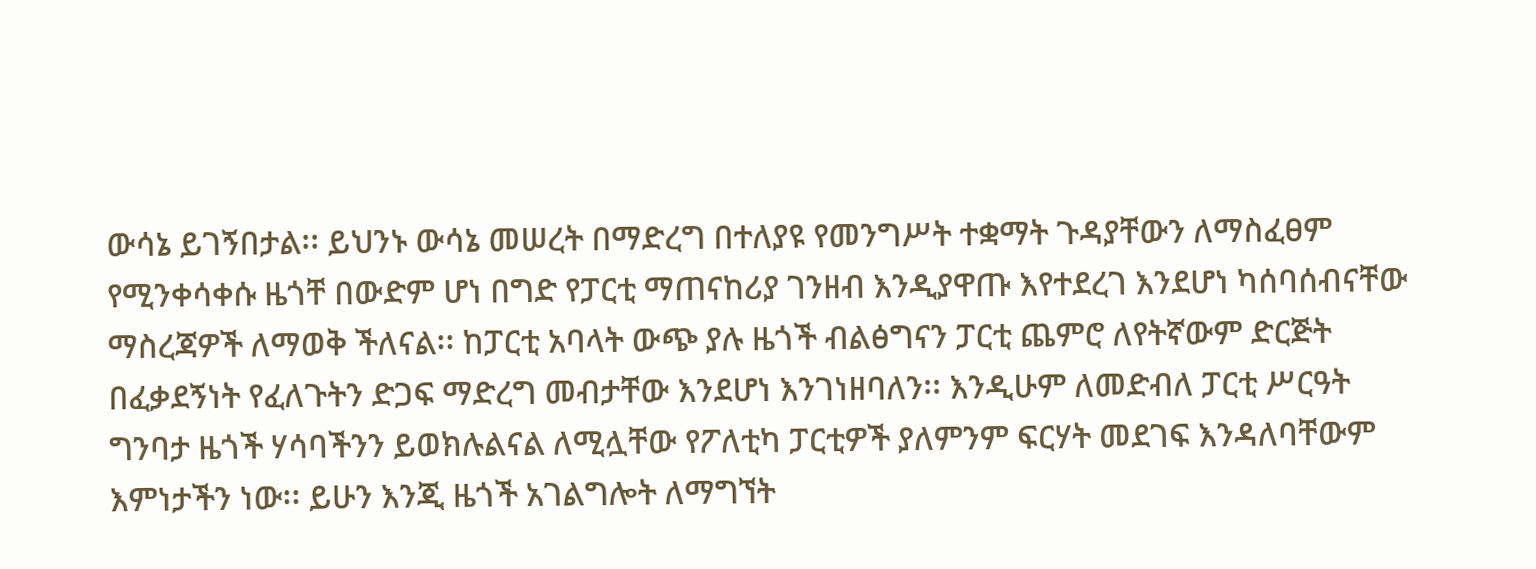ውሳኔ ይገኝበታል፡፡ ይህንኑ ውሳኔ መሠረት በማድረግ በተለያዩ የመንግሥት ተቋማት ጉዳያቸውን ለማስፈፀም የሚንቀሳቀሱ ዜጎቸ በውድም ሆነ በግድ የፓርቲ ማጠናከሪያ ገንዘብ እንዲያዋጡ እየተደረገ እንደሆነ ካሰባሰብናቸው ማስረጃዎች ለማወቅ ችለናል፡፡ ከፓርቲ አባላት ውጭ ያሉ ዜጎች ብልፅግናን ፓርቲ ጨምሮ ለየትኛውም ድርጅት በፈቃደኝነት የፈለጉትን ድጋፍ ማድረግ መብታቸው እንደሆነ እንገነዘባለን፡፡ እንዲሁም ለመድብለ ፓርቲ ሥርዓት ግንባታ ዜጎች ሃሳባችንን ይወክሉልናል ለሚሏቸው የፖለቲካ ፓርቲዎች ያለምንም ፍርሃት መደገፍ እንዳለባቸውም እምነታችን ነው፡፡ ይሁን እንጂ ዜጎች አገልግሎት ለማግኘት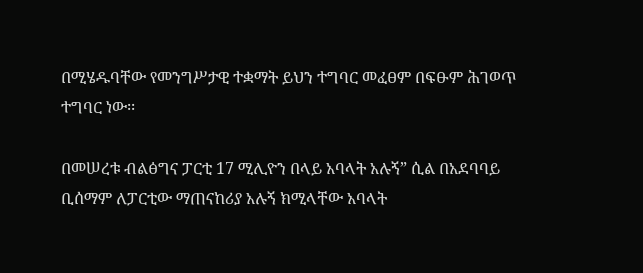በሚሄዱባቸው የመንግሥታዊ ተቋማት ይህን ተግባር መፈፀም በፍፁም ሕገወጥ ተግባር ነው፡፡

በመሠረቱ ብልፅግና ፓርቲ 17 ሚሊዮን በላይ አባላት አሉኝ” ሲል በአደባባይ ቢሰማም ለፓርቲው ማጠናከሪያ አሉኝ ክሚላቸው አባላት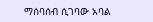ማሰባሰብ ሲገባው አባል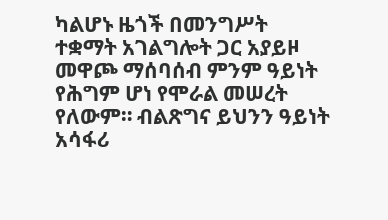ካልሆኑ ዜጎች በመንግሥት ተቋማት አገልግሎት ጋር አያይዞ መዋጮ ማሰባሰብ ምንም ዓይነት የሕግም ሆነ የሞራል መሠረት የለውም። ብልጽግና ይህንን ዓይነት አሳፋሪ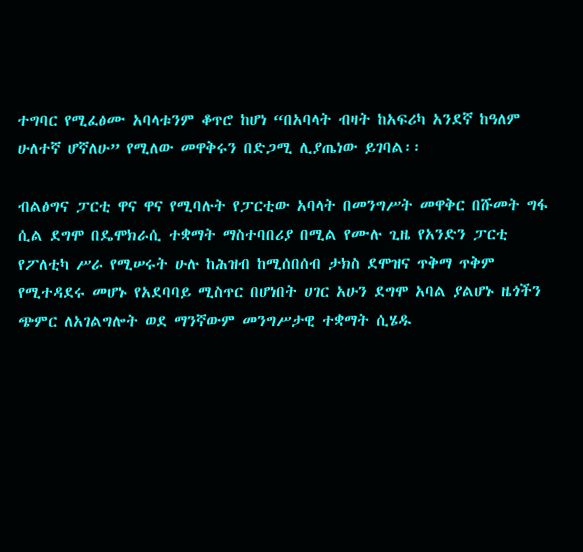ተግባር የሚፈፅሙ አባላቱንም ቆጥሮ ከሆነ “በአባላት ብዛት ከአፍሪካ አንደኛ ከዓለም ሁለተኛ ሆኛለሁ” የሚለው መዋቅሩን በድጋሚ ሊያጤነው ይገባል፡፡

ብልፅግና ፓርቲ ዋና ዋና የሚባሉት የፓርቲው አባላት በመንግሥት መዋቅር በሹመት ግፋ ሲል ደግሞ በዴሞክራሲ ተቋማት ማስተባበሪያ በሚል የሙሉ ጊዜ የአንድን ፓርቲ የፖለቲካ ሥራ የሚሠሩት ሁሉ ከሕዝብ ከሚሰበሰብ ታክስ ደሞዝና ጥቅማ ጥቅም የሚተዳደሩ መሆኑ የአደባባይ ሚስጥር በሆነበት ሀገር አሁን ደግሞ አባል ያልሆኑ ዜጎችን ጭምር ለአገልግሎት ወደ ማንኛውም መንግሥታዊ ተቋማት ሲሄዱ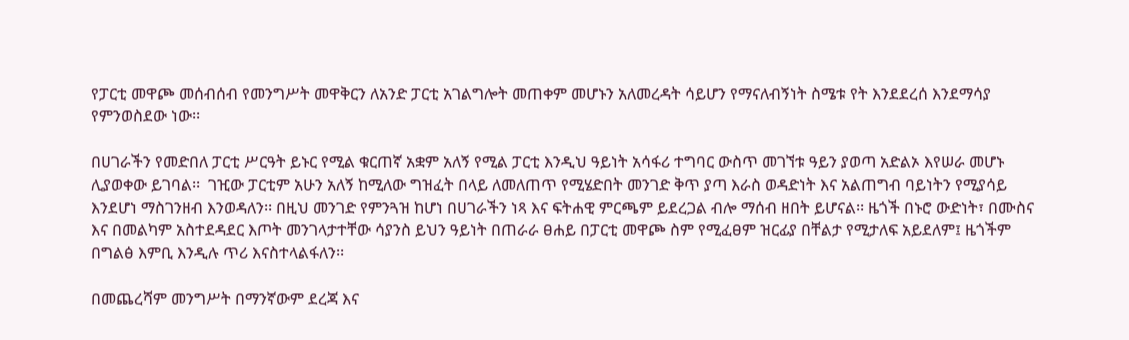የፓርቲ መዋጮ መሰብሰብ የመንግሥት መዋቅርን ለአንድ ፓርቲ አገልግሎት መጠቀም መሆኑን አለመረዳት ሳይሆን የማናለብኝነት ስሜቱ የት እንደደረሰ እንደማሳያ የምንወስደው ነው፡፡

በሀገራችን የመድበለ ፓርቲ ሥርዓት ይኑር የሚል ቁርጠኛ አቋም አለኝ የሚል ፓርቲ እንዲህ ዓይነት አሳፋሪ ተግባር ውስጥ መገኘቱ ዓይን ያወጣ አድልኦ እየሠራ መሆኑ ሊያወቀው ይገባል፡፡  ገዢው ፓርቲም አሁን አለኝ ከሚለው ግዝፈት በላይ ለመለጠጥ የሚሄድበት መንገድ ቅጥ ያጣ እራስ ወዳድነት እና አልጠግብ ባይነትን የሚያሳይ እንደሆነ ማስገንዘብ እንወዳለን፡፡ በዚህ መንገድ የምንጓዝ ከሆነ በሀገራችን ነጻ እና ፍትሐዊ ምርጫም ይደረጋል ብሎ ማሰብ ዘበት ይሆናል፡፡ ዜጎች በኑሮ ውድነት፣ በሙስና እና በመልካም አስተደዳደር እጦት መንገላታተቸው ሳያንስ ይህን ዓይነት በጠራራ ፀሐይ በፓርቲ መዋጮ ስም የሚፈፀም ዝርፊያ በቸልታ የሚታለፍ አይደለም፤ ዜጎችም በግልፅ እምቢ እንዲሉ ጥሪ እናስተላልፋለን፡፡

በመጨረሻም መንግሥት በማንኛውም ደረጃ እና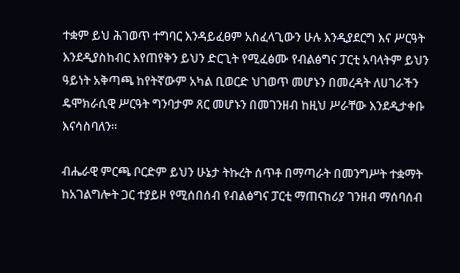ተቋም ይህ ሕገወጥ ተግባር እንዳይፈፀም አስፈላጊውን ሁሉ እንዲያደርግ እና ሥርዓት እንደዲያስከብር እየጠየቅን ይህን ድርጊት የሚፈፅሙ የብልፅግና ፓርቲ አባላትም ይህን ዓይነት አቅጣጫ ከየትኛውም አካል ቢወርድ ህገወጥ መሆኑን በመረዳት ለሀገራችን ዴሞክራሲዊ ሥርዓት ግንባታም ጸር መሆኑን በመገንዘብ ከዚህ ሥራቸው እንደዲታቀቡ እናሳስባለን፡፡

ብሔራዊ ምርጫ ቦርድም ይህን ሁኔታ ትኩረት ሰጥቶ በማጣራት በመንግሥት ተቋማት ከአገልግሎት ጋር ተያይዞ የሚሰበሰብ የብልፅግና ፓርቲ ማጠናከሪያ ገንዘብ ማሰባሰብ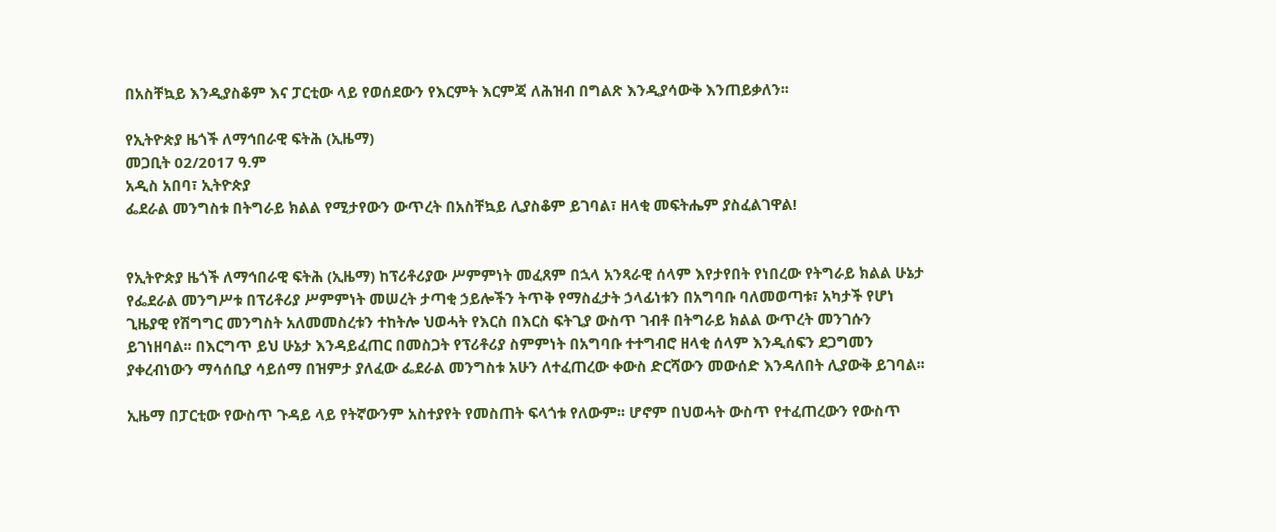በአስቸኳይ እንዲያስቆም እና ፓርቲው ላይ የወሰደውን የእርምት እርምጃ ለሕዝብ በግልጽ እንዲያሳውቅ እንጠይቃለን፡፡

የኢትዮጵያ ዜጎች ለማኅበራዊ ፍትሕ (ኢዜማ)
መጋቢት 02/2017 ዓ.ም
አዲስ አበባ፣ ኢትዮጵያ
ፌደራል መንግስቱ በትግራይ ክልል የሚታየውን ውጥረት በአስቸኳይ ሊያስቆም ይገባል፣ ዘላቂ መፍትሔም ያስፈልገዋል!


የኢትዮጵያ ዜጎች ለማኅበራዊ ፍትሕ (ኢዜማ) ከፕሪቶሪያው ሥምምነት መፈጸም በኋላ አንጻራዊ ሰላም እየታየበት የነበረው የትግራይ ክልል ሁኔታ የፌደራል መንግሥቱ በፕሪቶሪያ ሥምምነት መሠረት ታጣቂ ኃይሎችን ትጥቅ የማስፈታት ኃላፊነቱን በአግባቡ ባለመወጣቱ፣ አካታች የሆነ ጊዜያዊ የሽግግር መንግስት አለመመስረቱን ተከትሎ ህወሓት የእርስ በእርስ ፍትጊያ ውስጥ ገብቶ በትግራይ ክልል ውጥረት መንገሱን ይገነዘባል፡፡ በእርግጥ ይህ ሁኔታ እንዳይፈጠር በመስጋት የፕሪቶሪያ ስምምነት በአግባቡ ተተግብሮ ዘላቂ ሰላም እንዲሰፍን ደጋግመን ያቀረብነውን ማሳሰቢያ ሳይሰማ በዝምታ ያለፈው ፌደራል መንግስቱ አሁን ለተፈጠረው ቀውስ ድርሻውን መውሰድ እንዳለበት ሊያውቅ ይገባል፡፡

ኢዜማ በፓርቲው የውስጥ ጉዳይ ላይ የትኛውንም አስተያየት የመስጠት ፍላጎቱ የለውም፡፡ ሆኖም በህወሓት ውስጥ የተፈጠረውን የውስጥ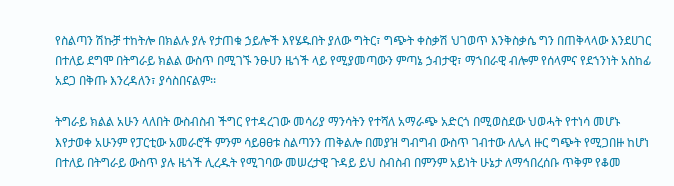የስልጣን ሽኩቻ ተከትሎ በክልሉ ያሉ የታጠቁ ኃይሎች እየሄዱበት ያለው ግትር፣ ግጭት ቀስቃሽ ህገወጥ እንቅስቃሴ ግን በጠቅላላው እንደሀገር በተለይ ደግሞ በትግራይ ክልል ውስጥ በሚገኙ ንፁሀን ዜጎች ላይ የሚያመጣውን ምጣኔ ኃብታዊ፣ ማኀበራዊ ብሎም የሰላምና የደኀንነት አስከፊ አደጋ በቅጡ እንረዳለን፣ ያሳስበናልም፡፡

ትግራይ ክልል አሁን ላለበት ውስብስብ ችግር የተዳረገው መሳሪያ ማንሳትን የተሻለ አማራጭ አድርጎ በሚወስደው ህወሓት የተነሳ መሆኑ እየታወቀ አሁንም የፓርቲው አመራሮች ምንም ሳይፀፀቱ ስልጣንን ጠቅልሎ በመያዝ ግብግብ ውስጥ ገብተው ለሌላ ዙር ግጭት የሚጋበዙ ከሆነ በተለይ በትግራይ ውስጥ ያሉ ዜጎች ሊረዱት የሚገባው መሠረታዊ ጉዳይ ይህ ስብስብ በምንም አይነት ሁኔታ ለማኅበረሰቡ ጥቅም የቆመ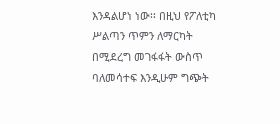እንዳልሆነ ነው፡፡ በዚህ የፖለቲካ ሥልጣን ጥምን ለማርካት በሚደረግ መገፋፋት ውስጥ ባለመሳተፍ እንዲሁም ግጭት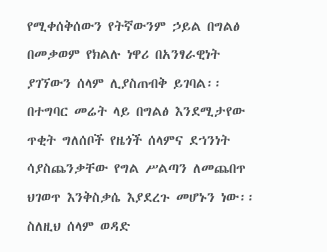የሚቀሰቅሰውን የትኛውንም ኃይል በግልፅ በመቃወም የክልሉ ነዋሪ በአንፃራዊነት ያገኘውን ሰላም ሊያስጠብቅ ይገባል፡፡ በተግባር መሬት ላይ በግልፅ እንደሚታየው ጥቂት ግለሰቦች የዜጎች ሰላምና ደኀንነት ሳያስጨንቃቸው የግል ሥልጣን ለመጨበጥ ህገወጥ እንቅስቃሴ እያደረጉ መሆኑን ነው፡፡ ስለዚህ ሰላም ወዳድ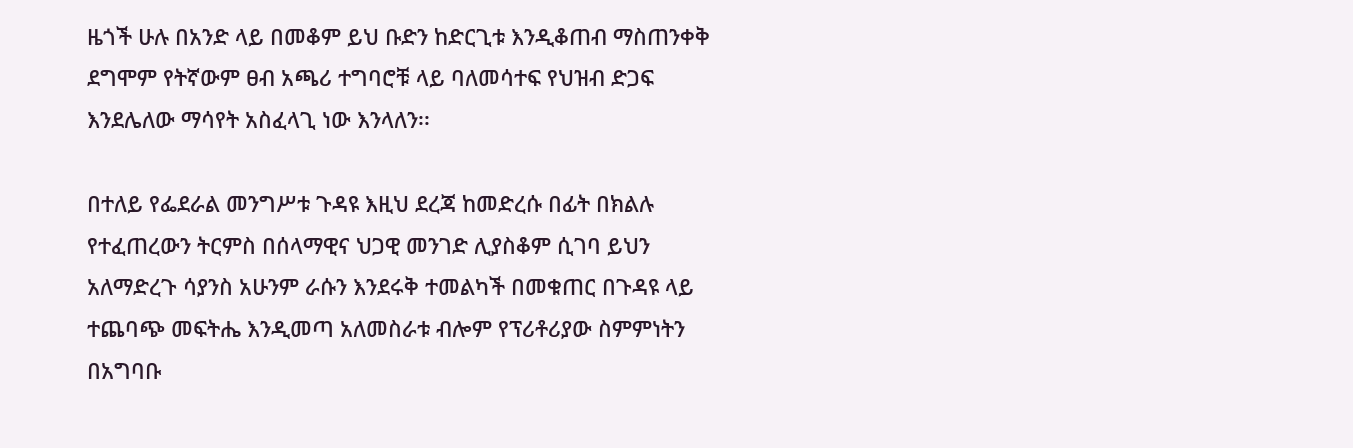ዜጎች ሁሉ በአንድ ላይ በመቆም ይህ ቡድን ከድርጊቱ እንዲቆጠብ ማስጠንቀቅ ደግሞም የትኛውም ፀብ አጫሪ ተግባሮቹ ላይ ባለመሳተፍ የህዝብ ድጋፍ እንደሌለው ማሳየት አስፈላጊ ነው እንላለን፡፡

በተለይ የፌደራል መንግሥቱ ጉዳዩ እዚህ ደረጃ ከመድረሱ በፊት በክልሉ የተፈጠረውን ትርምስ በሰላማዊና ህጋዊ መንገድ ሊያስቆም ሲገባ ይህን አለማድረጉ ሳያንስ አሁንም ራሱን እንደሩቅ ተመልካች በመቁጠር በጉዳዩ ላይ ተጨባጭ መፍትሔ እንዲመጣ አለመስራቱ ብሎም የፕሪቶሪያው ስምምነትን በአግባቡ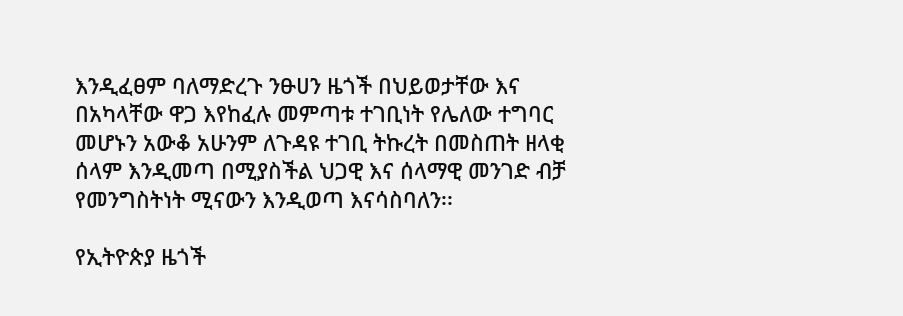እንዲፈፀም ባለማድረጉ ንፁሀን ዜጎች በህይወታቸው እና በአካላቸው ዋጋ እየከፈሉ መምጣቱ ተገቢነት የሌለው ተግባር መሆኑን አውቆ አሁንም ለጉዳዩ ተገቢ ትኩረት በመስጠት ዘላቂ ሰላም እንዲመጣ በሚያስችል ህጋዊ እና ሰላማዊ መንገድ ብቻ የመንግስትነት ሚናውን እንዲወጣ እናሳስባለን፡፡

የኢትዮጵያ ዜጎች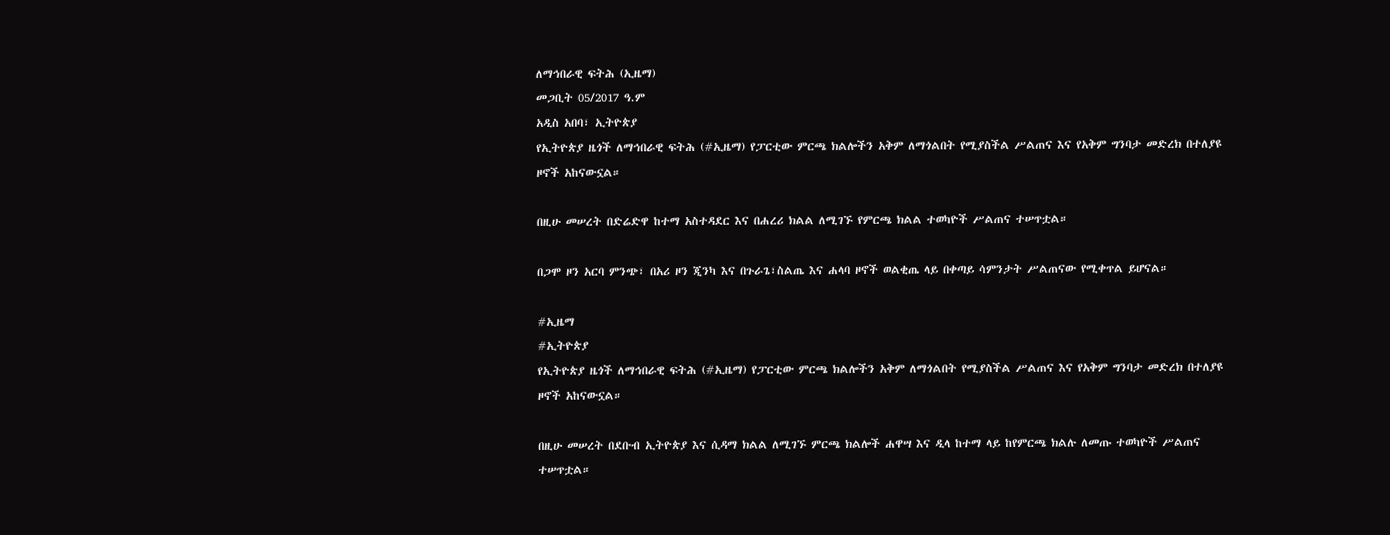ለማኅበራዊ ፍትሕ (ኢዜማ)
መጋቢት 05/2017 ዓ.ም
አዲስ አበባ፣ ኢትዮጵያ
የኢትዮጵያ ዜጎች ለማኅበራዊ ፍትሕ (#ኢዜማ) የፓርቲው ምርጫ ክልሎችን አቅም ለማጎልበት የሚያስችል ሥልጠና እና የአቅም ግንባታ መድረክ በተለያዩ ዞኖች አከናውኗል።

በዚሁ መሠረት በድሬድዋ ከተማ አስተዳደር እና በሐረሪ ክልል ለሚገኙ የምርጫ ክልል ተወካዮች ሥልጠና ተሠጥቷል።

በጋሞ ዞን አርባ ምንጭ፣ በአሪ ዞን ጂንካ እና በጉራጌ፣ስልጤ እና ሐላባ ዞኖች ወልቂጤ ላይ በቀጣይ ሳምንታት ሥልጠናው የሚቀጥል ይሆናል።

#ኢዜማ
#ኢትዮጵያ
የኢትዮጵያ ዜጎች ለማኅበራዊ ፍትሕ (#ኢዜማ) የፓርቲው ምርጫ ክልሎችን አቅም ለማጎልበት የሚያስችል ሥልጠና እና የአቅም ግንባታ መድረክ በተለያዩ ዞኖች አከናውኗል።

በዚሁ መሠረት በደቡብ ኢትዮጵያ እና ሲዳማ ክልል ለሚገኙ ምርጫ ክልሎች ሐዋሣ እና ዲላ ከተማ ላይ ከየምርጫ ክልሉ ለመጡ ተወካዮች ሥልጠና ተሠጥቷል።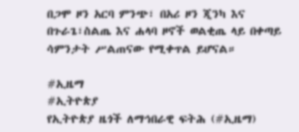በጋሞ ዞን አርባ ምንጭ፣ በአሪ ዞን ጂንካ እና በጉራጌ፣ስልጤ እና ሐላባ ዞኖች ወልቂጤ ላይ በቀጣይ ሳምንታት ሥልጠናው የሚቀጥል ይሆናል።

#ኢዜማ
#ኢትዮጵያ
የኢትዮጵያ ዜጎች ለማኅበራዊ ፍትሕ (#ኢዜማ)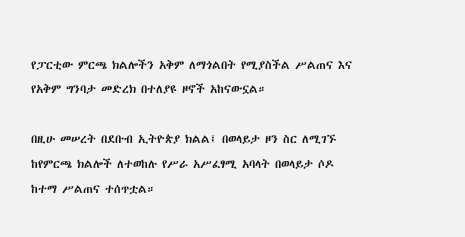የፓርቲው ምርጫ ክልሎችን አቅም ለማጎልበት የሚያስችል ሥልጠና እና የአቅም ግንባታ መድረክ በተለያዩ ዞኖች አከናውኗል።

በዚሁ መሠረት በደቡብ ኢትዮጵያ ክልል፤ በወላይታ ዞን ስር ለሚገኙ ከየምርጫ ክልሎች ለተወከሉ የሥራ አሥፈፃሚ አባላት በወላይታ ሶዶ ከተማ ሥልጠና ተሰጥቷል።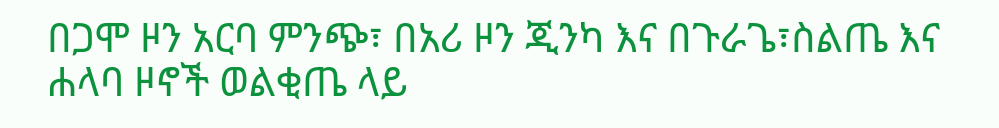በጋሞ ዞን አርባ ምንጭ፣ በአሪ ዞን ጂንካ እና በጉራጌ፣ስልጤ እና ሐላባ ዞኖች ወልቂጤ ላይ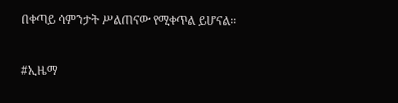በቀጣይ ሳምንታት ሥልጠናው የሚቀጥል ይሆናል።

#ኢዜማ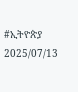#ኢትዮጵያ
2025/07/13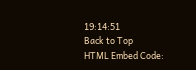19:14:51
Back to Top
HTML Embed Code: